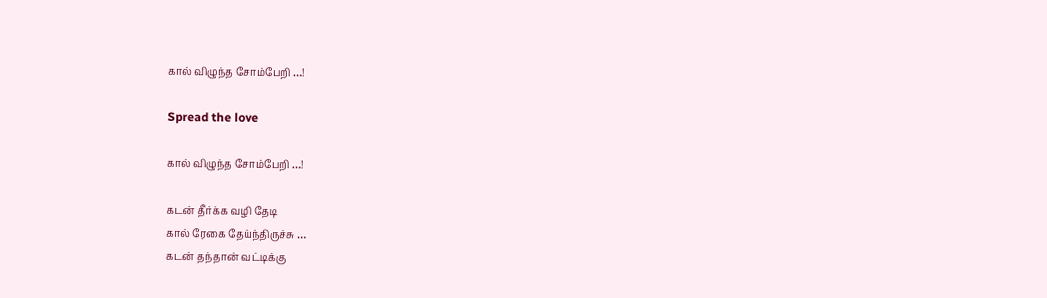கால் விழுந்த சோம்பேறி …!

Spread the love

கால் விழுந்த சோம்பேறி …!

கடன் தீர்க்க வழி தேடி
கால் ரேகை தேய்ந்திருச்சு …
கடன் தந்தான் வட்டிக்கு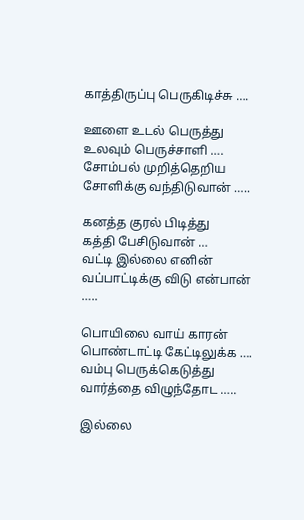காத்திருப்பு பெருகிடிச்சு ….

ஊளை உடல் பெருத்து
உலவும் பெருச்சாளி ….
சோம்பல் முறித்தெறிய
சோளிக்கு வந்திடுவான் …..

கனத்த குரல் பிடித்து
கத்தி பேசிடுவான் …
வட்டி இல்லை எனின்
வப்பாட்டிக்கு விடு என்பான் …..

பொயிலை வாய் காரன்
பொண்டாட்டி கேட்டிலுக்க ….
வம்பு பெருக்கெடுத்து
வார்த்தை விழுந்தோட …..

இல்லை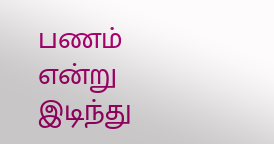பணம் என்று
இடிந்து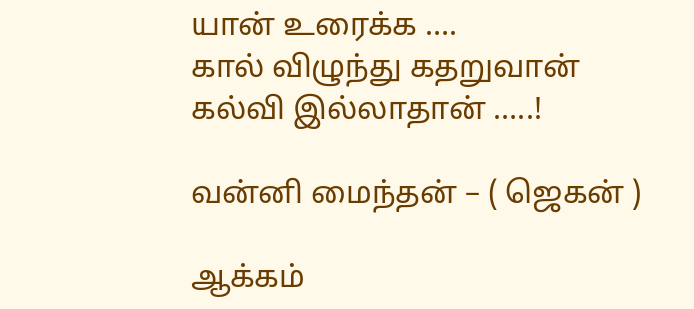யான் உரைக்க ….
கால் விழுந்து கதறுவான்
கல்வி இல்லாதான் …..!

வன்னி மைந்தன் – ( ஜெகன் )

ஆக்கம்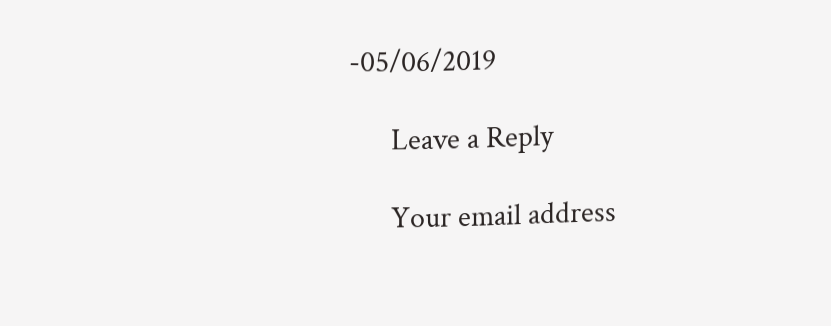-05/06/2019

      Leave a Reply

      Your email address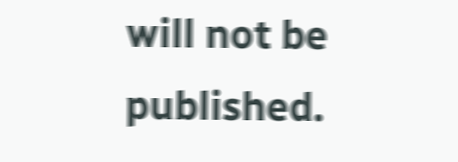will not be published.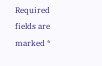Required fields are marked *